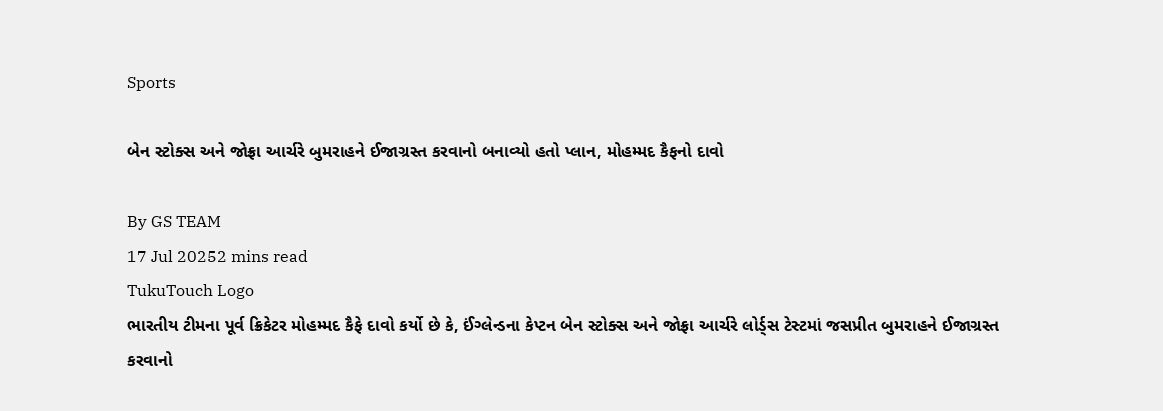Sports

બેન સ્ટોક્સ અને જોફ્રા આર્ચરે બુમરાહને ઈજાગ્રસ્ત કરવાનો બનાવ્યો હતો પ્લાન, મોહમ્મદ કૈફનો દાવો

By GS TEAM
17 Jul 20252 mins read
TukuTouch Logo
ભારતીય ટીમના પૂર્વ ક્રિકેટર મોહમ્મદ કૈફે દાવો કર્યો છે કે, ઈંગ્લેન્ડના કેપ્ટન બેન સ્ટોક્સ અને જોફ્રા આર્ચરે લોર્ડ્સ ટેસ્ટમાં જસપ્રીત બુમરાહને ઈજાગ્રસ્ત કરવાનો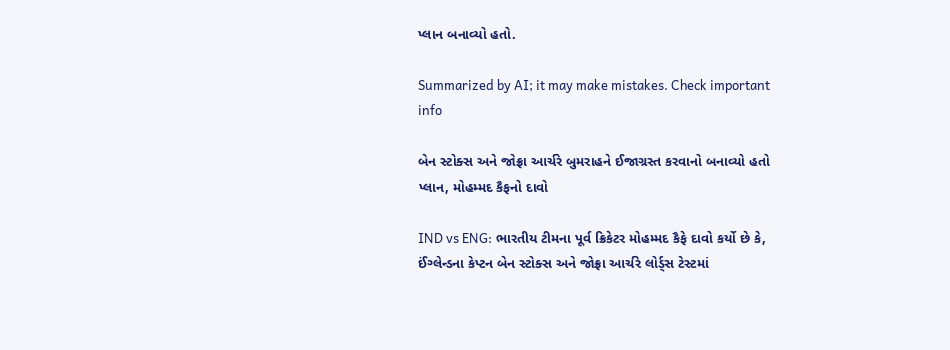પ્લાન બનાવ્યો હતો.

Summarized by AI; it may make mistakes. Check important info

બેન સ્ટોક્સ અને જોફ્રા આર્ચરે બુમરાહને ઈજાગ્રસ્ત કરવાનો બનાવ્યો હતો પ્લાન, મોહમ્મદ કૈફનો દાવો

IND vs ENG: ભારતીય ટીમના પૂર્વ ક્રિકેટર મોહમ્મદ કૈફે દાવો કર્યો છે કે, ઈંગ્લેન્ડના કેપ્ટન બેન સ્ટોક્સ અને જોફ્રા આર્ચરે લોર્ડ્સ ટેસ્ટમાં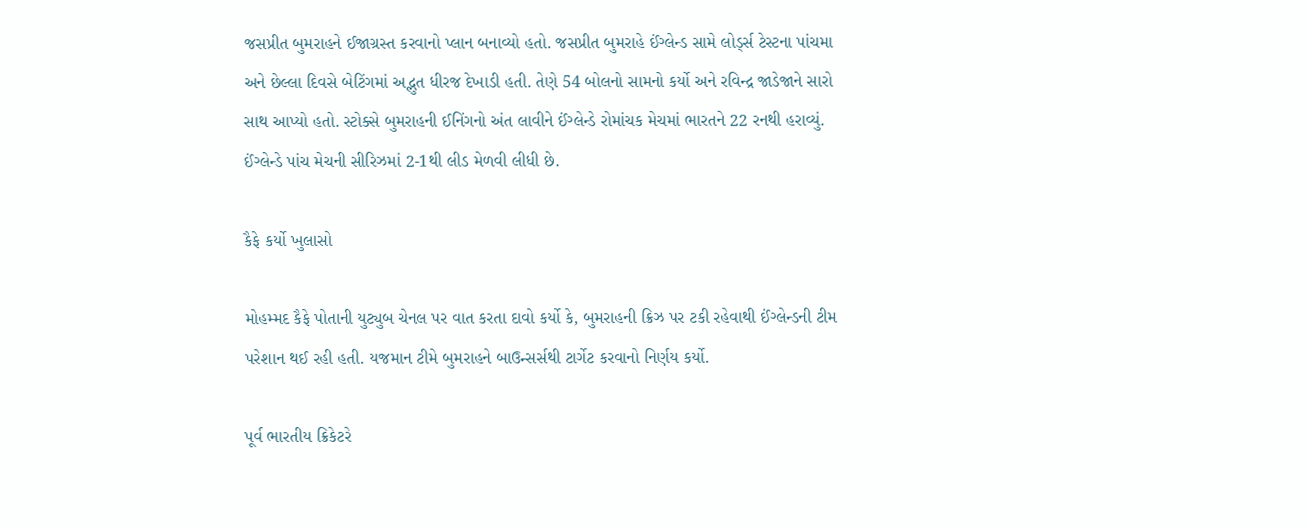જસપ્રીત બુમરાહને ઈજાગ્રસ્ત કરવાનો પ્લાન બનાવ્યો હતો. જસપ્રીત બુમરાહે ઈંગ્લેન્ડ સામે લોર્ડ્સ ટેસ્ટના પાંચમા અને છેલ્લા દિવસે બેટિંગમાં અદ્ભુત ધીરજ દેખાડી હતી. તેણે 54 બોલનો સામનો કર્યો અને રવિન્દ્ર જાડેજાને સારો સાથ આપ્યો હતો. સ્ટોક્સે બુમરાહની ઈનિંગનો અંત લાવીને ઈંગ્લેન્ડે રોમાંચક મેચમાં ભારતને 22 રનથી હરાવ્યું. ઈંગ્લેન્ડે પાંચ મેચની સીરિઝમાં 2-1થી લીડ મેળવી લીધી છે.

કૈફે કર્યો ખુલાસો

મોહમ્મદ કૈફે પોતાની યુટ્યુબ ચેનલ પર વાત કરતા દાવો કર્યો કે, બુમરાહની ક્રિઝ પર ટકી રહેવાથી ઈંગ્લેન્ડની ટીમ પરેશાન થઈ રહી હતી. યજમાન ટીમે બુમરાહને બાઉન્સર્સથી ટાર્ગેટ કરવાનો નિર્ણય કર્યો.

પૂર્વ ભારતીય ક્રિકેટરે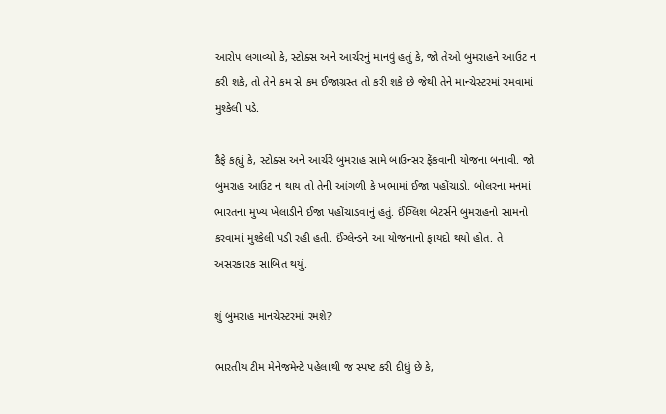આરોપ લગાવ્યો કે, સ્ટોક્સ અને આર્ચરનું માનવું હતું કે, જો તેઓ બુમરાહને આઉટ ન કરી શકે, તો તેને કમ સે કમ ઈજાગ્રસ્ત તો કરી શકે છે જેથી તેને માન્ચેસ્ટરમાં રમવામાં મુશ્કેલી પડે.

કૈફે કહ્યું કે, સ્ટોક્સ અને આર્ચરે બુમરાહ સામે બાઉન્સર ફેંકવાની યોજના બનાવી. જો બુમરાહ આઉટ ન થાય તો તેની આંગળી કે ખભામાં ઈજા પહોંચાડો. બોલરના મનમાં ભારતના મુખ્ય ખેલાડીને ઈજા પહોંચાડવાનું હતું. ઈંગ્લિશ બેટર્સને બુમરાહનો સામનો કરવામાં મુશ્કેલી પડી રહી હતી. ઈંગ્લેન્ડને આ યોજનાનો ફાયદો થયો હોત. તે અસરકારક સાબિત થયું.

શું બુમરાહ માનચેસ્ટરમાં રમશે?

ભારતીય ટીમ મેનેજમેન્ટે પહેલાથી જ સ્પષ્ટ કરી દીધું છે કે,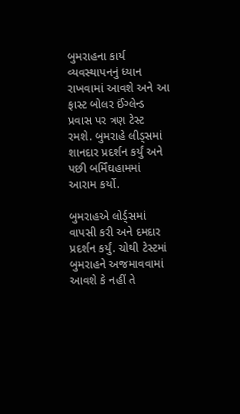બુમરાહના કાર્ય વ્યવસ્થાપનનું ધ્યાન રાખવામાં આવશે અને આ ફાસ્ટ બોલર ઈંગ્લેન્ડ પ્રવાસ પર ત્રણ ટેસ્ટ રમશે. બુમરાહે લીડ્સમાં શાનદાર પ્રદર્શન કર્યું અને પછી બર્મિંઘહામમાં આરામ કર્યો.

બુમરાહએ લોર્ડ્સમાં વાપસી કરી અને દમદાર પ્રદર્શન કર્યું. ચોથી ટેસ્ટમાં બુમરાહને અજમાવવામાં આવશે કે નહીં તે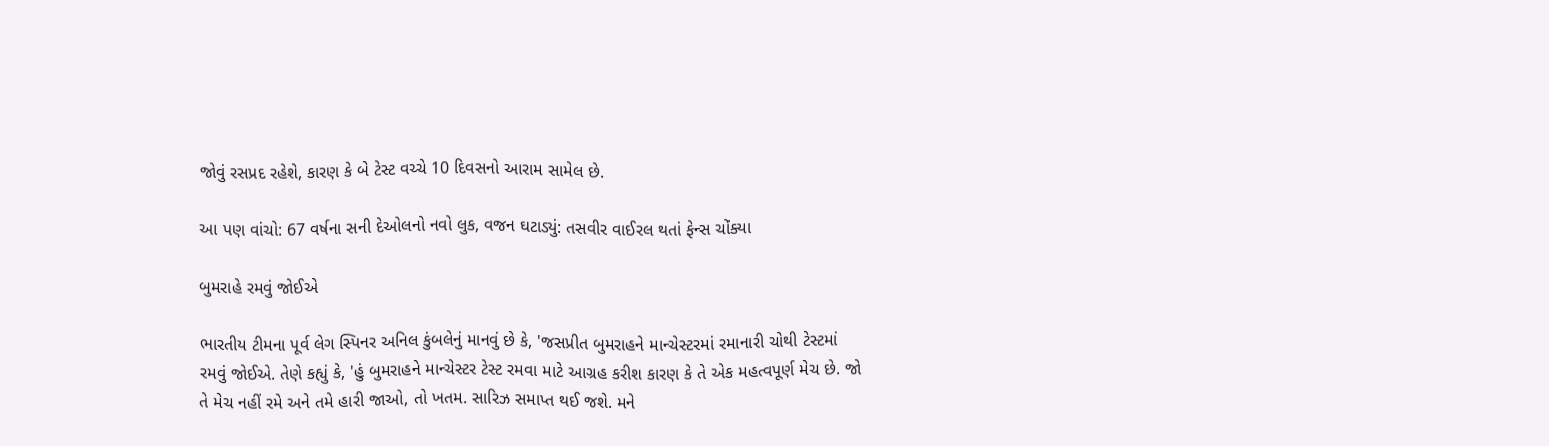જોવું રસપ્રદ રહેશે, કારણ કે બે ટેસ્ટ વચ્ચે 10 દિવસનો આરામ સામેલ છે.

આ પણ વાંચો: 67 વર્ષના સની દેઓલનો નવો લુક, વજન ઘટાડ્યું: તસવીર વાઈરલ થતાં ફેન્સ ચોંક્યા

બુમરાહે રમવું જોઈએ

ભારતીય ટીમના પૂર્વ લેગ સ્પિનર અનિલ કુંબલેનું માનવું છે કે, 'જસપ્રીત બુમરાહને માન્ચેસ્ટરમાં રમાનારી ચોથી ટેસ્ટમાં રમવું જોઈએ. તેણે કહ્યું કે, 'હું બુમરાહને માન્ચેસ્ટર ટેસ્ટ રમવા માટે આગ્રહ કરીશ કારણ કે તે એક મહત્વપૂર્ણ મેચ છે. જો તે મેચ નહીં રમે અને તમે હારી જાઓ, તો ખતમ. સારિઝ સમાપ્ત થઈ જશે. મને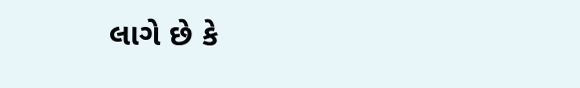લાગે છે કે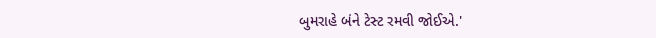બુમરાહે બંને ટેસ્ટ રમવી જોઈએ.'